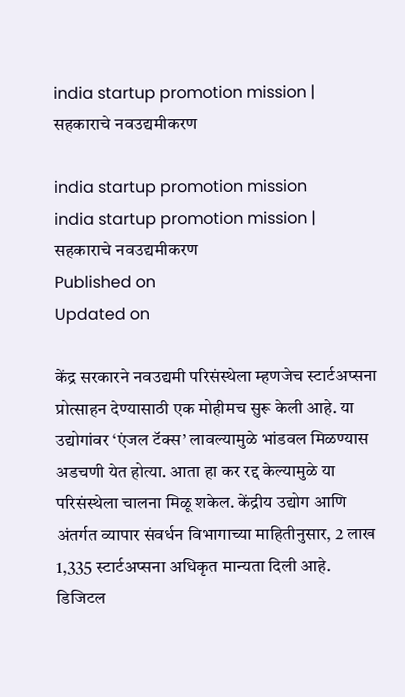india startup promotion mission | सहकाराचे नवउद्यमीकरण

india startup promotion mission
india startup promotion mission | सहकाराचे नवउद्यमीकरण
Published on
Updated on

केंद्र सरकारने नवउद्यमी परिसंस्थेला म्हणजेच स्टार्टअप्सना प्रोत्साहन देण्यासाठी एक मोहीमच सुरू केली आहे. या उद्योगांवर ‘एंजल टॅक्स’ लावल्यामुळे भांडवल मिळण्यास अडचणी येत होत्या. आता हा कर रद्द केल्यामुळे या परिसंस्थेला चालना मिळू शकेल. केंद्रीय उद्योग आणि अंतर्गत व्यापार संवर्धन विभागाच्या माहितीनुसार, 2 लाख 1,335 स्टार्टअप्सना अधिकृत मान्यता दिली आहे. डिजिटल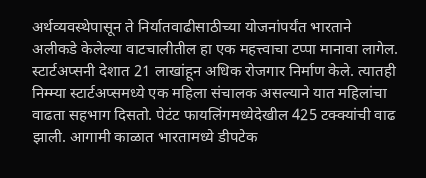अर्थव्यवस्थेपासून ते निर्यातवाढीसाठीच्या योजनांपर्यंत भारताने अलीकडे केलेल्या वाटचालीतील हा एक महत्त्वाचा टप्पा मानावा लागेल. स्टार्टअप्सनी देशात 21 लाखांहून अधिक रोजगार निर्माण केले. त्यातही निम्म्या स्टार्टअप्समध्ये एक महिला संचालक असल्याने यात महिलांचा वाढता सहभाग दिसतो. पेटंट फायलिंगमध्येदेखील 425 टक्क्यांची वाढ झाली. आगामी काळात भारतामध्ये डीपटेक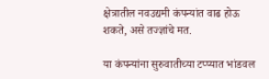क्षेत्रातील नवउद्यमी कंपन्यांत वाढ होऊ शकते, असे तज्ज्ञांचे मत.

या कंपन्यांना सुरुवातीच्या टप्प्यात भांडवल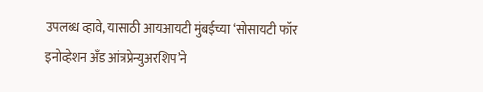उपलब्ध व्हावे, यासाठी आयआयटी मुंबईच्या ‘सोसायटी फॉर इनोव्हेशन अँड आंत्रप्रेन्युअरशिप’ने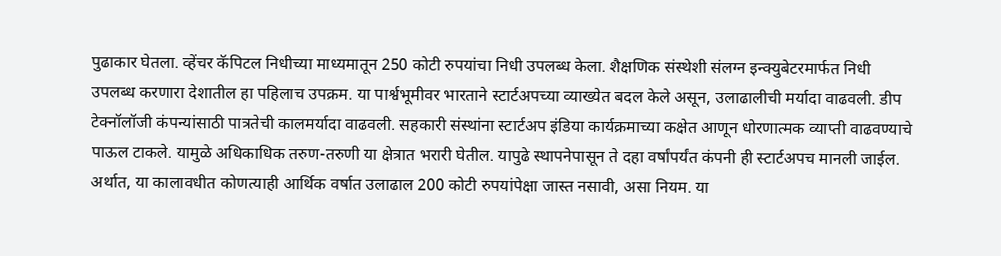पुढाकार घेतला. व्हेंचर कॅपिटल निधीच्या माध्यमातून 250 कोटी रुपयांचा निधी उपलब्ध केला. शैक्षणिक संस्थेशी संलग्न इन्क्युबेटरमार्फत निधी उपलब्ध करणारा देशातील हा पहिलाच उपक्रम. या पार्श्वभूमीवर भारताने स्टार्टअपच्या व्याख्येत बदल केले असून, उलाढालीची मर्यादा वाढवली. डीप टेक्नॉलॉजी कंपन्यांसाठी पात्रतेची कालमर्यादा वाढवली. सहकारी संस्थांना स्टार्टअप इंडिया कार्यक्रमाच्या कक्षेत आणून धोरणात्मक व्याप्ती वाढवण्याचे पाऊल टाकले. यामुळे अधिकाधिक तरुण-तरुणी या क्षेत्रात भरारी घेतील. यापुढे स्थापनेपासून ते दहा वर्षांपर्यंत कंपनी ही स्टार्टअपच मानली जाईल. अर्थात, या कालावधीत कोणत्याही आर्थिक वर्षात उलाढाल 200 कोटी रुपयांपेक्षा जास्त नसावी, असा नियम. या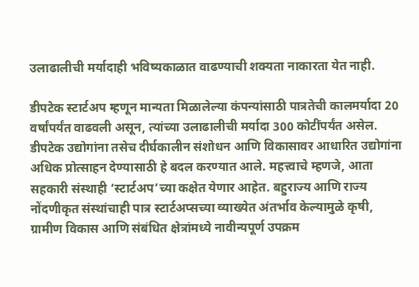उलाढालीची मर्यादाही भविष्यकाळात वाढण्याची शक्यता नाकारता येत नाही.

डीपटेक स्टार्टअप म्हणून मान्यता मिळालेल्या कंपन्यांसाठी पात्रतेची कालमर्यादा 20 वर्षांपर्यंत वाढवली असून, त्यांच्या उलाढालीची मर्यादा 300 कोटींपर्यंत असेल. डीपटेक उद्योगांना तसेच दीर्घकालीन संशोधन आणि विकासावर आधारित उद्योगांना अधिक प्रोत्साहन देण्यासाठी हे बदल करण्यात आले. महत्त्वाचे म्हणजे, आता सहकारी संस्थाही ‘स्टार्टअप’च्या कक्षेत येणार आहेत. बहुराज्य आणि राज्य नोंदणीकृत संस्थांचाही पात्र स्टार्टअप्सच्या व्याख्येत अंतर्भाव केल्यामुळे कृषी, ग्रामीण विकास आणि संबंधित क्षेत्रांमध्ये नावीन्यपूर्ण उपक्रम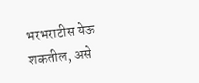भरभराटीस येऊ शकतील, असे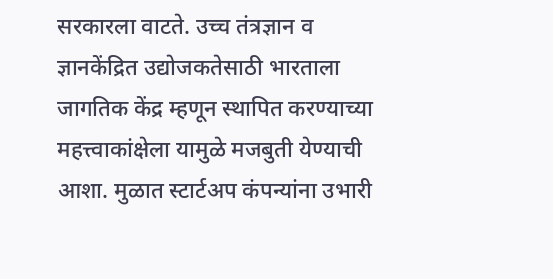सरकारला वाटते. उच्च तंत्रज्ञान व ज्ञानकेंद्रित उद्योजकतेसाठी भारताला जागतिक केंद्र म्हणून स्थापित करण्याच्या महत्त्वाकांक्षेला यामुळे मजबुती येण्याची आशा. मुळात स्टार्टअप कंपन्यांना उभारी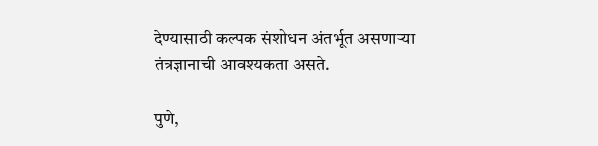देण्यासाठी कल्पक संशोधन अंतर्भूत असणार्‍या तंत्रज्ञानाची आवश्यकता असते.

पुणे,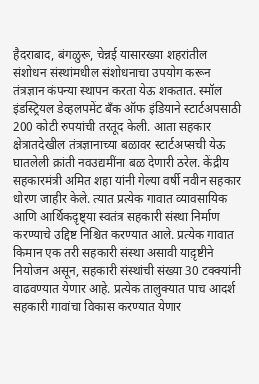हैदराबाद, बंगळुरू, चेन्नई यासारख्या शहरांतील संशोधन संस्थांमधील संशोधनाचा उपयोग करून तंत्रज्ञान कंपन्या स्थापन करता येऊ शकतात. स्मॉल इंडस्ट्रियल डेव्हलपमेंट बँक ऑफ इंडियाने स्टार्टअपसाठी 200 कोटी रुपयांची तरतूद केली. आता सहकार क्षेत्रातदेखील तंत्रज्ञानाच्या बळावर स्टार्टअप्सची येऊ घातलेली क्रांती नवउद्यमींना बळ देणारी ठरेल. केंद्रीय सहकारमंत्री अमित शहा यांनी गेल्या वर्षी नवीन सहकार धोरण जाहीर केले. त्यात प्रत्येक गावात व्यावसायिक आणि आर्थिकद़ृष्ट्या स्वतंत्र सहकारी संस्था निर्माण करण्याचे उद्दिष्ट निश्चित करण्यात आले. प्रत्येक गावात किमान एक तरी सहकारी संस्था असावी याद़ृष्टीने नियोजन असून, सहकारी संस्थांची संख्या 30 टक्क्यांनी वाढवण्यात येणार आहे. प्रत्येक तालुक्यात पाच आदर्श सहकारी गावांचा विकास करण्यात येणार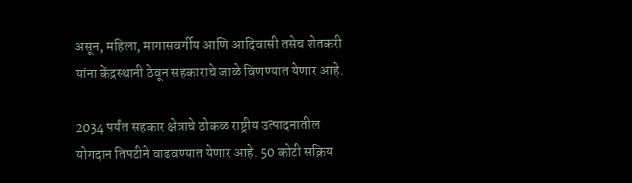असून, महिला, मागासवर्गीय आणि आदिवासी तसेच शेतकरी यांना केंद्रस्थानी ठेवून सहकाराचे जाळे विणण्यात येणार आहे.

2034 पर्यंत सहकार क्षेत्राचे ठोकळ राष्ट्रीय उत्पादनातील योगदान तिपटीने वाढवण्यात येणार आहे. 50 कोटी सक्रिय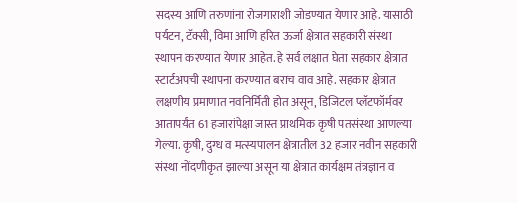सदस्य आणि तरुणांना रोजगाराशी जोडण्यात येणार आहे. यासाठी पर्यटन, टॅक्सी, विमा आणि हरित ऊर्जा क्षेत्रात सहकारी संस्था स्थापन करण्यात येणार आहेत. हे सर्व लक्षात घेता सहकार क्षेत्रात स्टार्टअपची स्थापना करण्यात बराच वाव आहे. सहकार क्षेत्रात लक्षणीय प्रमाणात नवनिर्मिती होत असून, डिजिटल प्लॅटफॉर्मवर आतापर्यंत 61 हजारांपेक्षा जास्त प्राथमिक कृषी पतसंस्था आणल्या गेल्या. कृषी, दुग्ध व मत्स्यपालन क्षेत्रातील 32 हजार नवीन सहकारी संस्था नोंदणीकृत झाल्या असून या क्षेत्रात कार्यक्षम तंत्रज्ञान व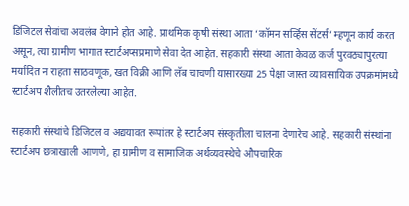डिजिटल सेवांचा अवलंब वेगाने होत आहे. प्राथमिक कृषी संस्था आता ‘कॉमन सर्व्हिस सेंटर्स’ म्हणून कार्य करत असून, त्या ग्रामीण भागात स्टार्टअप्सप्रमाणे सेवा देत आहेत. सहकारी संस्था आता केवळ कर्ज पुरवठ्यापुरत्या मर्यादित न राहता साठवणूक, खत विक्री आणि लॅब चाचणी यासारख्या 25 पेक्षा जास्त व्यावसायिक उपक्रमांमध्ये स्टार्टअप शैलीतच उतरलेल्या आहेत.

सहकारी संस्थांचे डिजिटल व अद्ययावत रूपांतर हे स्टार्टअप संस्कृतीला चालना देणारेच आहे. सहकारी संस्थांना स्टार्टअप छत्राखाली आणणे, हा ग्रामीण व सामाजिक अर्थव्यवस्थेचे औपचारिक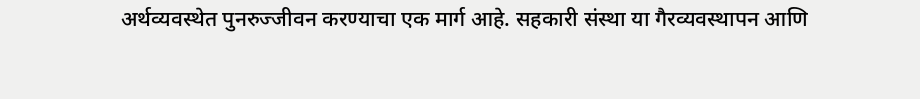अर्थव्यवस्थेत पुनरुज्जीवन करण्याचा एक मार्ग आहे. सहकारी संस्था या गैरव्यवस्थापन आणि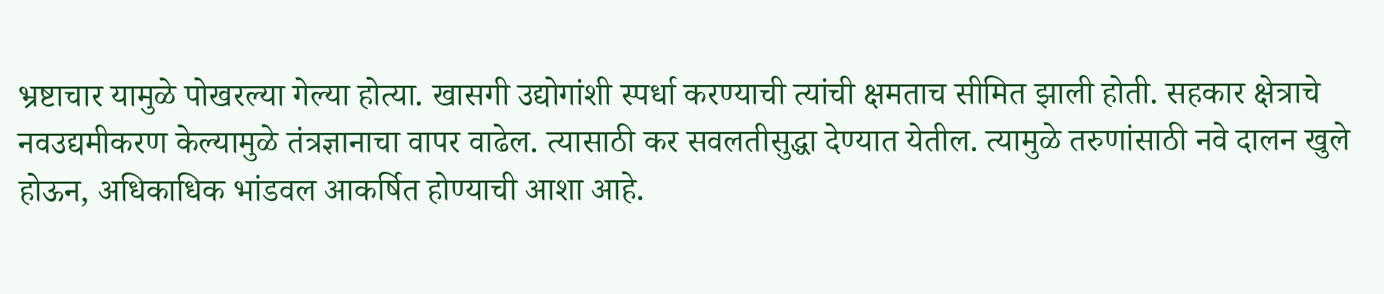भ्रष्टाचार यामुळे पोखरल्या गेल्या होत्या. खासगी उद्योगांशी स्पर्धा करण्याची त्यांची क्षमताच सीमित झाली होती. सहकार क्षेत्राचे नवउद्यमीकरण केल्यामुळे तंत्रज्ञानाचा वापर वाढेल. त्यासाठी कर सवलतीसुद्धा देण्यात येतील. त्यामुळे तरुणांसाठी नवे दालन खुले होऊन, अधिकाधिक भांडवल आकर्षित होण्याची आशा आहे.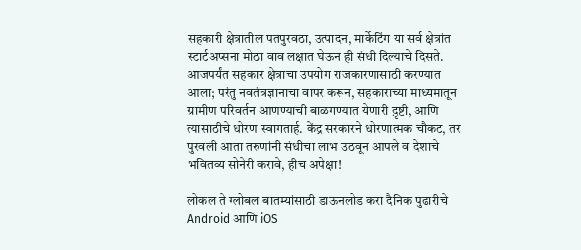सहकारी क्षेत्रातील पतपुरवठा, उत्पादन, मार्केटिंग या सर्व क्षेत्रांत स्टार्टअप्सना मोठा वाव लक्षात घेऊन ही संधी दिल्याचे दिसते. आजपर्यंत सहकार क्षेत्राचा उपयोग राजकारणासाठी करण्यात आला; परंतु नवतंत्रज्ञानाचा वापर करून, सहकाराच्या माध्यमातून ग्रामीण परिवर्तन आणण्याची बाळगण्यात येणारी द़ृष्टी, आणि त्यासाठीचे धोरण स्वागतार्ह. केंद्र सरकारने धोरणात्मक चौकट, तर पुरवली आता तरुणांनी संधीचा लाभ उठवून आपले व देशाचे भवितव्य सोनेरी करावे, हीच अपेक्षा!

लोकल ते ग्लोबल बातम्यांसाठी डाऊनलोड करा दैनिक पुढारीचे Android आणि iOS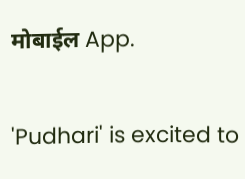मोबाईल App.

'Pudhari' is excited to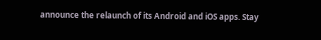announce the relaunch of its Android and iOS apps. Stay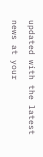updated with the latest news at your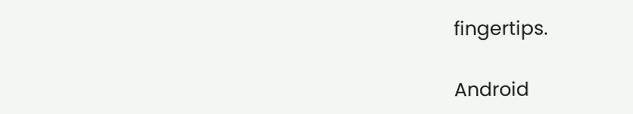fingertips.

Android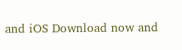and iOS Download now and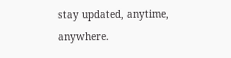stay updated, anytime, anywhere.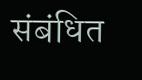संबंधित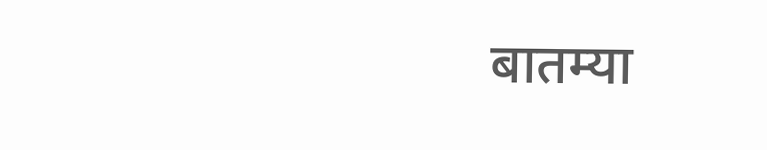बातम्या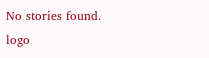No stories found.
logo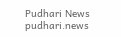Pudhari News
pudhari.news